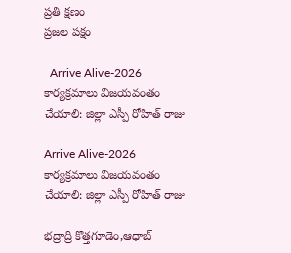ప్రతి క్షణం
ప్రజల పక్షం

  Arrive Alive-2026 కార్యక్రమాలు విజయవంతం చేయాలి: జిల్లా ఎస్పీ రోహిత్ రాజు

Arrive Alive-2026 కార్యక్రమాలు విజయవంతం చేయాలి: జిల్లా ఎస్పీ రోహిత్ రాజు

భద్రాద్రి కొత్తగూడెం,ఆధాబ్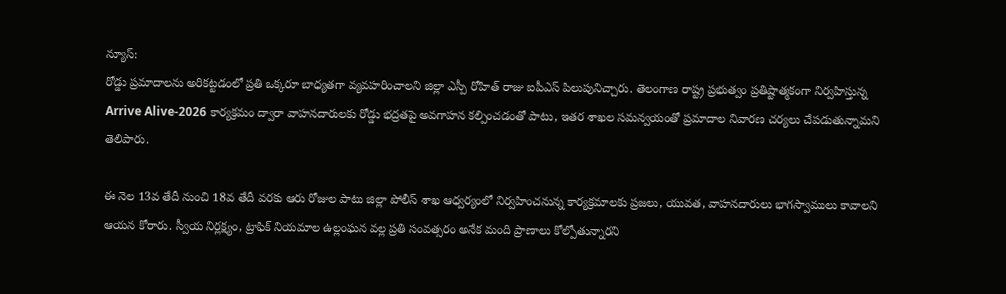న్యూస్:
రోడ్డు ప్రమాదాలను అరికట్టడంలో ప్రతి ఒక్కరూ బాధ్యతగా వ్యవహరించాలని జిల్లా ఎస్పీ రోహిత్ రాజు ఐపీఎస్ పిలుపునిచ్చారు. తెలంగాణ రాష్ట్ర ప్రభుత్వం ప్రతిష్టాత్మకంగా నిర్వహిస్తున్న Arrive Alive-2026 కార్యక్రమం ద్వారా వాహనదారులకు రోడ్డు భద్రతపై అవగాహన కల్పించడంతో పాటు, ఇతర శాఖల సమన్వయంతో ప్రమాదాల నివారణ చర్యలు చేపడుతున్నామని తెలిపారు.

ఈ నెల 13వ తేదీ నుంచి 18వ తేదీ వరకు ఆరు రోజుల పాటు జిల్లా పోలీస్ శాఖ ఆధ్వర్యంలో నిర్వహించనున్న కార్యక్రమాలకు ప్రజలు, యువత, వాహనదారులు భాగస్వాములు కావాలని ఆయన కోరారు. స్వీయ నిర్లక్ష్యం, ట్రాఫిక్ నియమాల ఉల్లంఘన వల్ల ప్రతి సంవత్సరం అనేక మంది ప్రాణాలు కోల్పోతున్నారని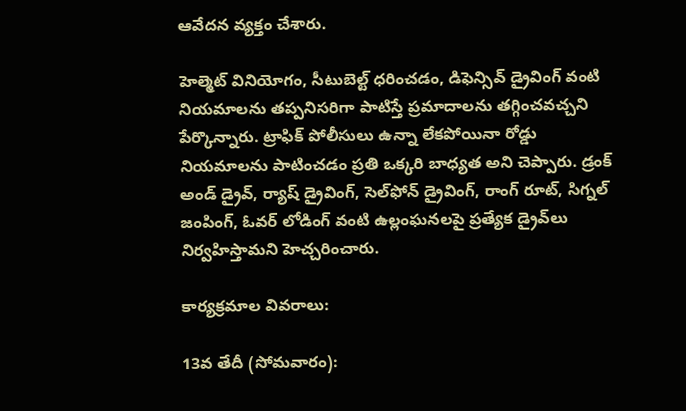ఆవేదన వ్యక్తం చేశారు.

హెల్మెట్ వినియోగం, సీటుబెల్ట్ ధరించడం, డిఫెన్సివ్ డ్రైవింగ్ వంటి నియమాలను తప్పనిసరిగా పాటిస్తే ప్రమాదాలను తగ్గించవచ్చని పేర్కొన్నారు. ట్రాఫిక్ పోలీసులు ఉన్నా లేకపోయినా రోడ్డు నియమాలను పాటించడం ప్రతి ఒక్కరి బాధ్యత అని చెప్పారు. డ్రంక్ అండ్ డ్రైవ్, ర్యాష్ డ్రైవింగ్, సెల్‌ఫోన్ డ్రైవింగ్, రాంగ్ రూట్, సిగ్నల్ జంపింగ్, ఓవర్ లోడింగ్ వంటి ఉల్లంఘనలపై ప్రత్యేక డ్రైవ్‌లు నిర్వహిస్తామని హెచ్చరించారు.

కార్యక్రమాల వివరాలు:

13వ తేదీ (సోమవారం):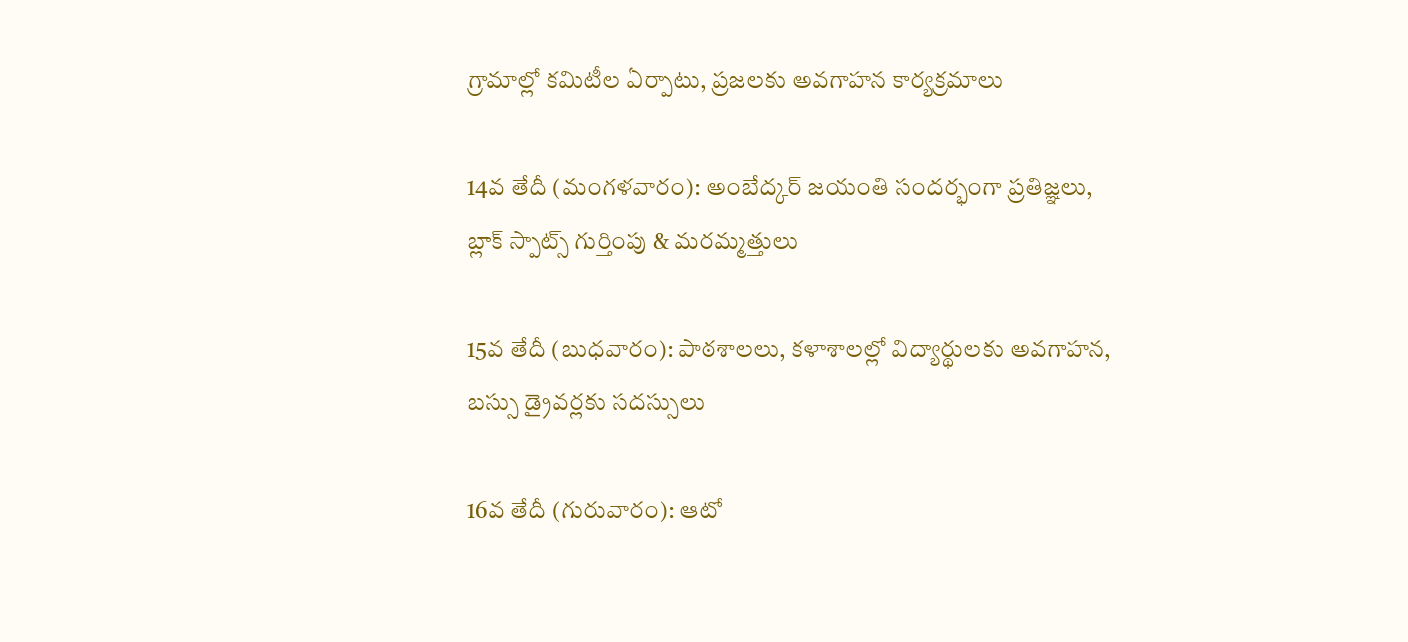గ్రామాల్లో కమిటీల ఏర్పాటు, ప్రజలకు అవగాహన కార్యక్రమాలు

14వ తేదీ (మంగళవారం): అంబేద్కర్ జయంతి సందర్భంగా ప్రతిజ్ఞలు, బ్లాక్ స్పాట్స్ గుర్తింపు & మరమ్మత్తులు

15వ తేదీ (బుధవారం): పాఠశాలలు, కళాశాలల్లో విద్యార్థులకు అవగాహన, బస్సు డ్రైవర్లకు సదస్సులు

16వ తేదీ (గురువారం): ఆటో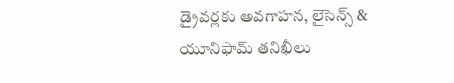డ్రైవర్లకు అవగాహన, లైసెన్స్ & యూనిఫామ్ తనిఖీలు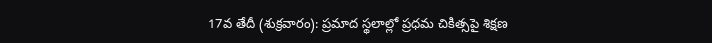17వ తేదీ (శుక్రవారం): ప్రమాద స్థలాల్లో ప్రధమ చికిత్సపై శిక్షణ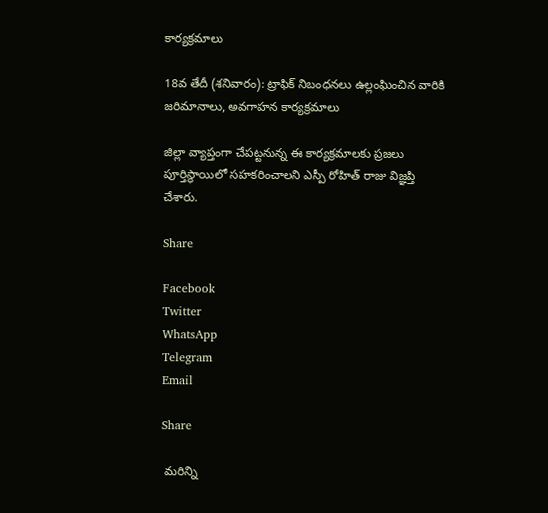కార్యక్రమాలు

18వ తేదీ (శనివారం): ట్రాఫిక్ నిబంధనలు ఉల్లంఘించిన వారికి జరిమానాలు, అవగాహన కార్యక్రమాలు

జిల్లా వ్యాప్తంగా చేపట్టనున్న ఈ కార్యక్రమాలకు ప్రజలు పూర్తిస్థాయిలో సహకరించాలని ఎస్పీ రోహిత్ రాజు విజ్ఞప్తి చేశారు.

Share

Facebook
Twitter
WhatsApp
Telegram
Email

Share

 మరిన్ని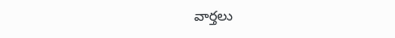వార్తలు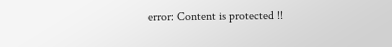error: Content is protected !!